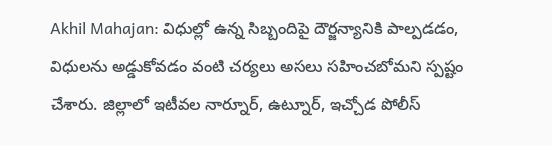Akhil Mahajan: విధుల్లో ఉన్న సిబ్బందిపై దౌర్జన్యానికి పాల్పడడం, విధులను అడ్డుకోవడం వంటి చర్యలు అసలు సహించబోమని స్పష్టం చేశారు. జిల్లాలో ఇటీవల నార్నూర్, ఉట్నూర్, ఇచ్చోడ పోలీస్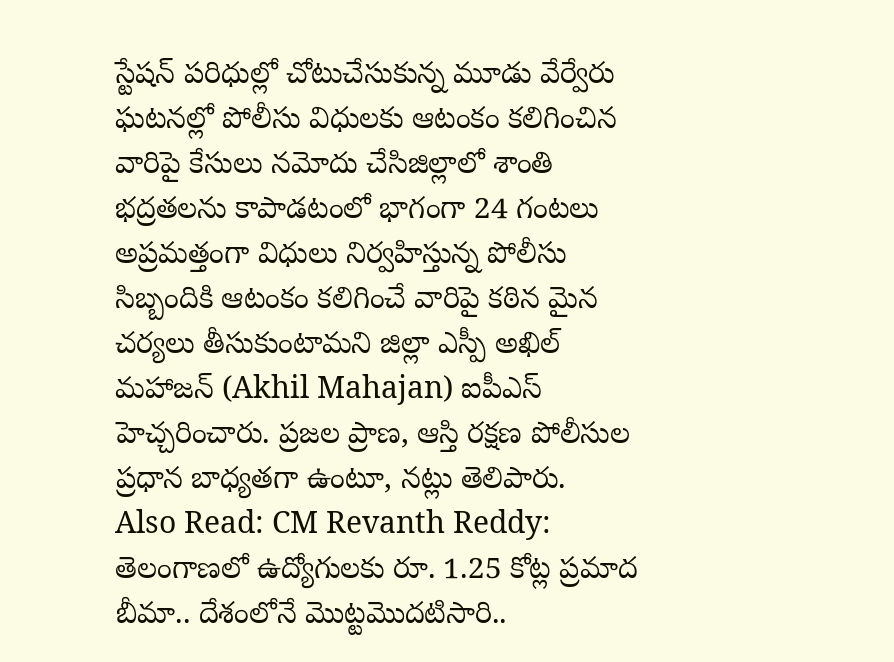స్టేషన్ పరిధుల్లో చోటుచేసుకున్న మూడు వేర్వేరు ఘటనల్లో పోలీసు విధులకు ఆటంకం కలిగించిన వారిపై కేసులు నమోదు చేసిజిల్లాలో శాంతి భద్రతలను కాపాడటంలో భాగంగా 24 గంటలు అప్రమత్తంగా విధులు నిర్వహిస్తున్న పోలీసు సిబ్బందికి ఆటంకం కలిగించే వారిపై కఠిన మైన చర్యలు తీసుకుంటామని జిల్లా ఎస్పీ అఖిల్ మహాజన్ (Akhil Mahajan) ఐపీఎస్ హెచ్చరించారు. ప్రజల ప్రాణ, ఆస్తి రక్షణ పోలీసుల ప్రధాన బాధ్యతగా ఉంటూ, నట్లు తెలిపారు.
Also Read: CM Revanth Reddy: తెలంగాణలో ఉద్యోగులకు రూ. 1.25 కోట్ల ప్రమాద బీమా.. దేశంలోనే మొట్టమొదటిసారి..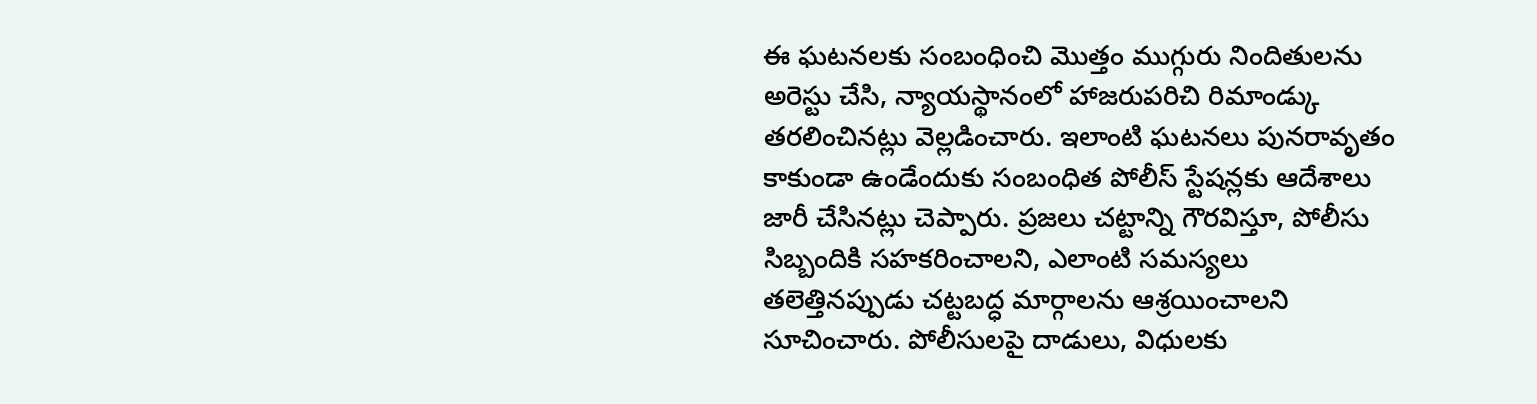ఈ ఘటనలకు సంబంధించి మొత్తం ముగ్గురు నిందితులను అరెస్టు చేసి, న్యాయస్థానంలో హాజరుపరిచి రిమాండ్కు తరలించినట్లు వెల్లడించారు. ఇలాంటి ఘటనలు పునరావృతం కాకుండా ఉండేందుకు సంబంధిత పోలీస్ స్టేషన్లకు ఆదేశాలు జారీ చేసినట్లు చెప్పారు. ప్రజలు చట్టాన్ని గౌరవిస్తూ, పోలీసు సిబ్బందికి సహకరించాలని, ఎలాంటి సమస్యలు తలెత్తినప్పుడు చట్టబద్ధ మార్గాలను ఆశ్రయించాలని సూచించారు. పోలీసులపై దాడులు, విధులకు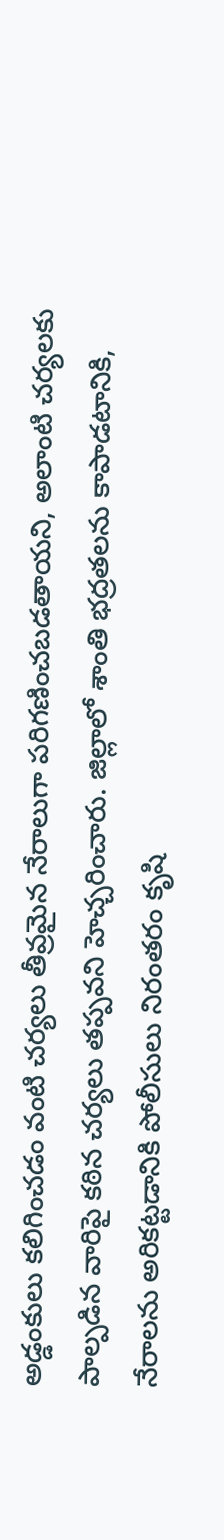అడ్డంకులు కలిగించడం వంటి చర్యలు తీవ్రమైన నేరాలుగా పరిగణించబడతాయని, అలాంటి చర్యలకు పాల్పడిన వారిపై కఠిన చర్యలు తప్పవని హెచ్చరించారు. జిల్లాలో శాంతి భద్రతలను కాపాడటానికి, నేరాలను అరికట్టడానికి పోలీసులు నిరంతరం కృషి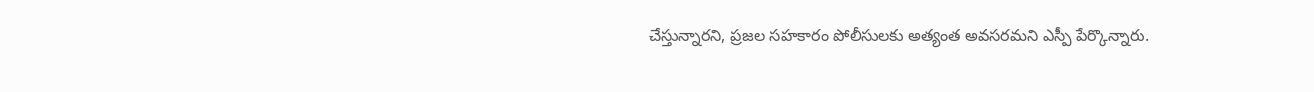చేస్తున్నారని, ప్రజల సహకారం పోలీసులకు అత్యంత అవసరమని ఎస్పీ పేర్కొన్నారు.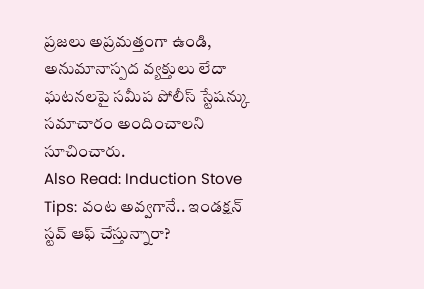ప్రజలు అప్రమత్తంగా ఉండి, అనుమానాస్పద వ్యక్తులు లేదా ఘటనలపై సమీప పోలీస్ స్టేషన్కు సమాచారం అందించాలని సూచించారు.
Also Read: Induction Stove Tips: వంట అవ్వగానే.. ఇండక్షన్ స్టవ్ ఆఫ్ చేస్తున్నారా?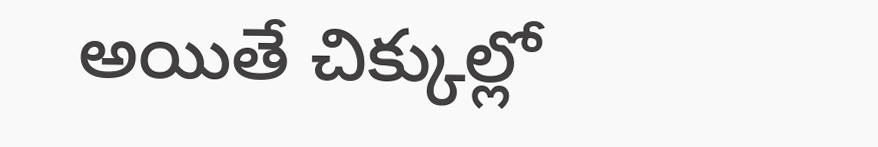అయితే చిక్కుల్లో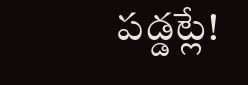పడ్డట్లే!